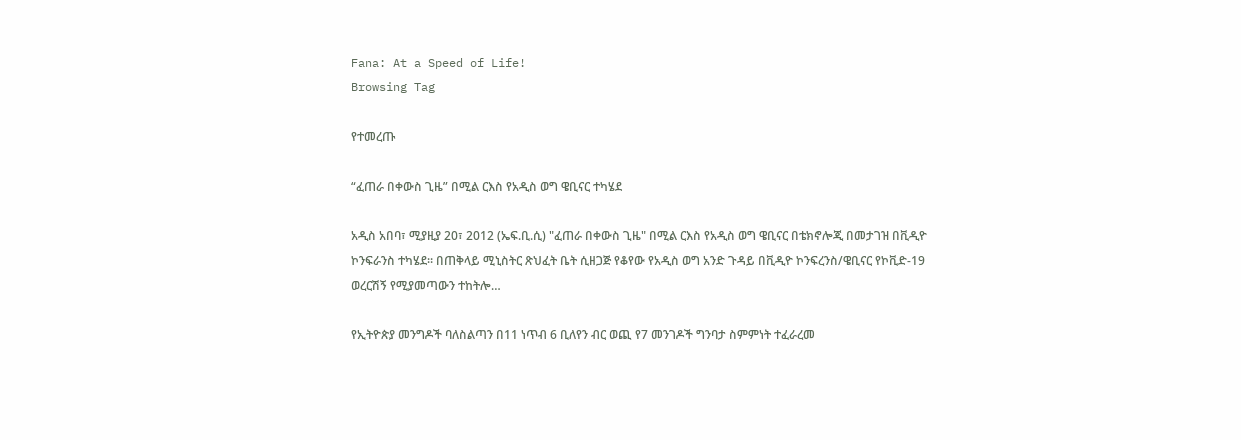Fana: At a Speed of Life!
Browsing Tag

የተመረጡ

“ፈጠራ በቀውስ ጊዜ” በሚል ርእስ የአዲስ ወግ ዌቢናር ተካሄደ

አዲስ አበባ፣ ሚያዚያ 20፣ 2012 (ኤፍ.ቢ.ሲ) "ፈጠራ በቀውስ ጊዜ" በሚል ርእስ የአዲስ ወግ ዌቢናር በቴክኖሎጂ በመታገዝ በቪዲዮ ኮንፍራንስ ተካሄደ። በጠቅላይ ሚኒስትር ጽህፈት ቤት ሲዘጋጅ የቆየው የአዲስ ወግ አንድ ጉዳይ በቪዲዮ ኮንፍረንስ/ዌቢናር የኮቪድ-19 ወረርሽኝ የሚያመጣውን ተከትሎ…

የኢትዮጵያ መንግዶች ባለስልጣን በ11 ነጥብ 6 ቢለየን ብር ወጪ የ7 መንገዶች ግንባታ ስምምነት ተፈራረመ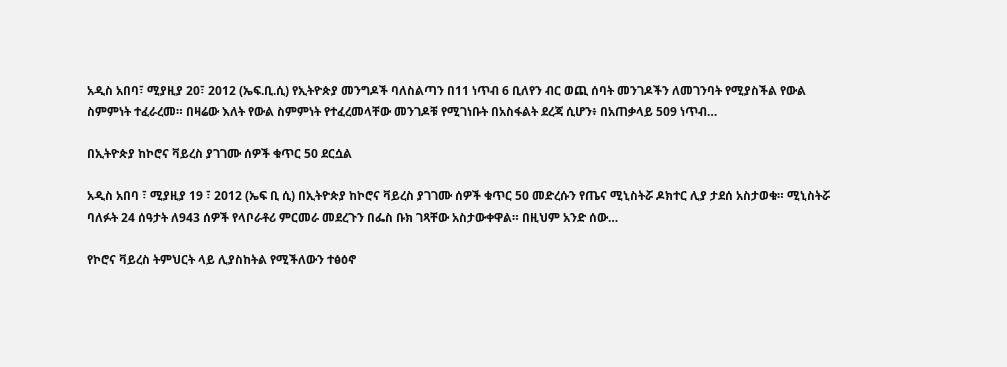አዲስ አበባ፣ ሚያዚያ 20፣ 2012 (ኤፍ.ቢ.ሲ) የኢትዮጵያ መንግዶች ባለስልጣን በ11 ነጥብ 6 ቢለየን ብር ወጪ ሰባት መንገዶችን ለመገንባት የሚያስችል የውል ስምምነት ተፈራረመ። በዛሬው እለት የውል ስምምነት የተፈረመላቸው መንገዶቹ የሚገነቡት በአስፋልት ደረጃ ሲሆን፥ በአጠቃላይ 509 ነጥብ…

በኢትዮጵያ ከኮሮና ቫይረስ ያገገሙ ሰዎች ቁጥር 50 ደርሷል

አዲስ አበባ ፣ ሚያዚያ 19 ፣ 2012 (ኤፍ ቢ ሲ) በኢትዮጵያ ከኮሮና ቫይረስ ያገገሙ ሰዎች ቁጥር 50 መድረሱን የጤና ሚኒስትሯ ዶክተር ሊያ ታደሰ አስታወቁ። ሚኒስትሯ ባለፉት 24 ሰዓታት ለ943 ሰዎች የላቦራቶሪ ምርመራ መደረጉን በፌስ ቡክ ገጻቸው አስታውቀዋል። በዚህም አንድ ሰው…

የኮሮና ቫይረስ ትምህርት ላይ ሊያስከትል የሚችለውን ተፅዕኖ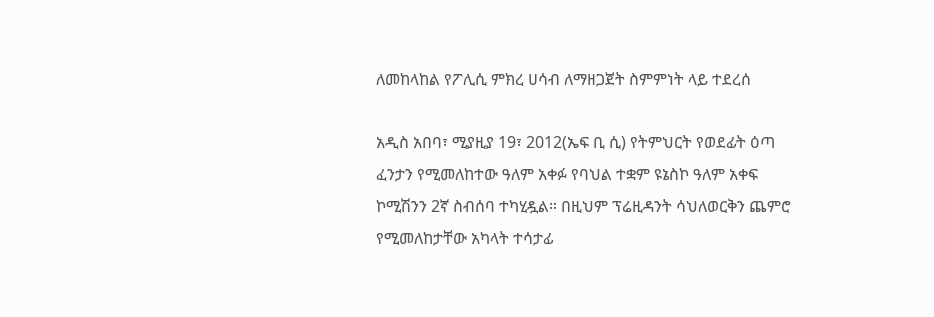ለመከላከል የፖሊሲ ምክረ ሀሳብ ለማዘጋጀት ስምምነት ላይ ተደረሰ

አዲስ አበባ፣ ሚያዚያ 19፣ 2012(ኤፍ ቢ ሲ) የትምህርት የወደፊት ዕጣ ፈንታን የሚመለከተው ዓለም አቀፉ የባህል ተቋም ዩኔስኮ ዓለም አቀፍ ኮሚሽንን 2ኛ ስብሰባ ተካሂዷል። በዚህም ፕሬዚዳንት ሳህለወርቅን ጨምሮ የሚመለከታቸው አካላት ተሳታፊ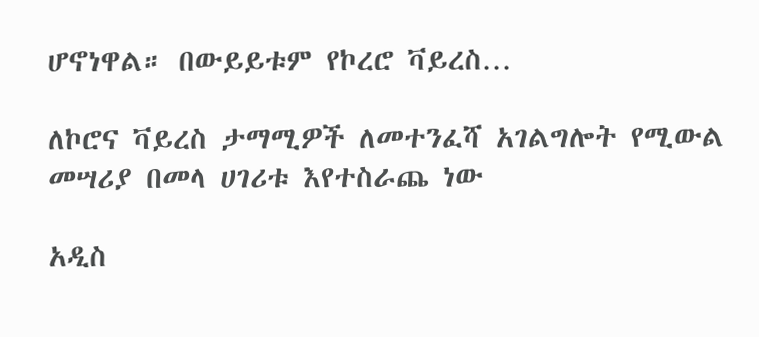ሆኖነዋል። በውይይቱም የኮረሮ ቫይረስ…

ለኮሮና ቫይረስ ታማሚዎች ለመተንፈሻ አገልግሎት የሚውል መሣሪያ በመላ ሀገሪቱ እየተስራጨ ነው

አዲስ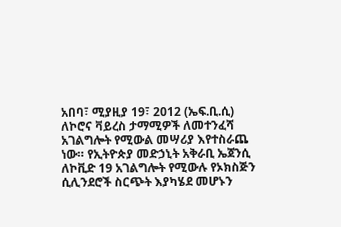አበባ፣ ሚያዚያ 19፣ 2012 (ኤፍ.ቢ.ሲ) ለኮሮና ቫይረስ ታማሚዎች ለመተንፈሻ አገልግሎት የሚውል መሣሪያ እየተስራጨ ነው። የኢትዮጵያ መድኃኒት አቅራቢ ኤጀንሲ ለኮቪድ 19 አገልግሎት የሚውሉ የኦክስጅን ሲሊንደሮች ስርጭት እያካሄደ መሆኑን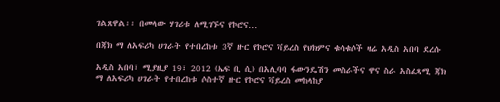ገልጸዋል፡፡ በመላው ሃገሪቱ ለሚገኙና የኮሮና…

በጃክ ማ ለአፍሪካ ሀገራት የተበረከቱ 3ኛ ዙር የኮሮና ቫይረስ የህክምና ቁሳቁሶች ዛሬ አዲስ አበባ ደረሱ

አዲስ አበባ፣ ሚያዚያ 19፣ 2012 (ኤፍ ቢ ሲ) በአሊባባ ፋውንዴሽን መስራችና ዋና ስራ አስፈጻሚ ጃክ ማ ለአፍሪካ ሀገራት የተበረከቱ ሶስተኛ ዙር የኮሮና ቫይረስ መከላከያ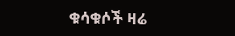ቁሳቁሶች ዛሬ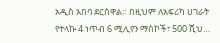አዲስ አበባ ደርሰዋል። በዚህም ለአፍሪካ ሀገራት የተላኩ 4 ነጥብ 6 ሚሊየን ማስኮች፣ 500 ሺህ…